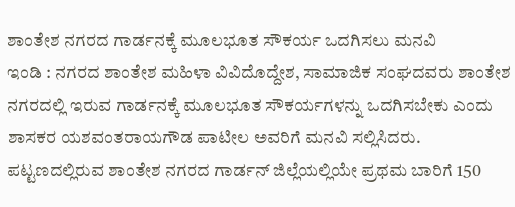ಶಾಂತೇಶ ನಗರದ ಗಾರ್ಡನಕ್ಕೆ ಮೂಲಭೂತ ಸೌಕರ್ಯ ಒದಗಿಸಲು ಮನವಿ
ಇಂಡಿ : ನಗರದ ಶಾಂತೇಶ ಮಹಿಳಾ ವಿವಿದೊದ್ದೇಶ, ಸಾಮಾಜಿಕ ಸಂಘದವರು ಶಾಂತೇಶ ನಗರದಲ್ಲಿ ಇರುವ ಗಾರ್ಡನಕ್ಕೆ ಮೂಲಭೂತ ಸೌಕರ್ಯಗಳನ್ನು ಒದಗಿಸಬೇಕು ಎಂದು ಶಾಸಕರ ಯಶವಂತರಾಯಗೌಡ ಪಾಟೀಲ ಅವರಿಗೆ ಮನವಿ ಸಲ್ಲಿಸಿದರು.
ಪಟ್ಟಣದಲ್ಲಿರುವ ಶಾಂತೇಶ ನಗರದ ಗಾರ್ಡನ್ ಜಿಲ್ಲೆಯಲ್ಲಿಯೇ ಪ್ರಥಮ ಬಾರಿಗೆ 150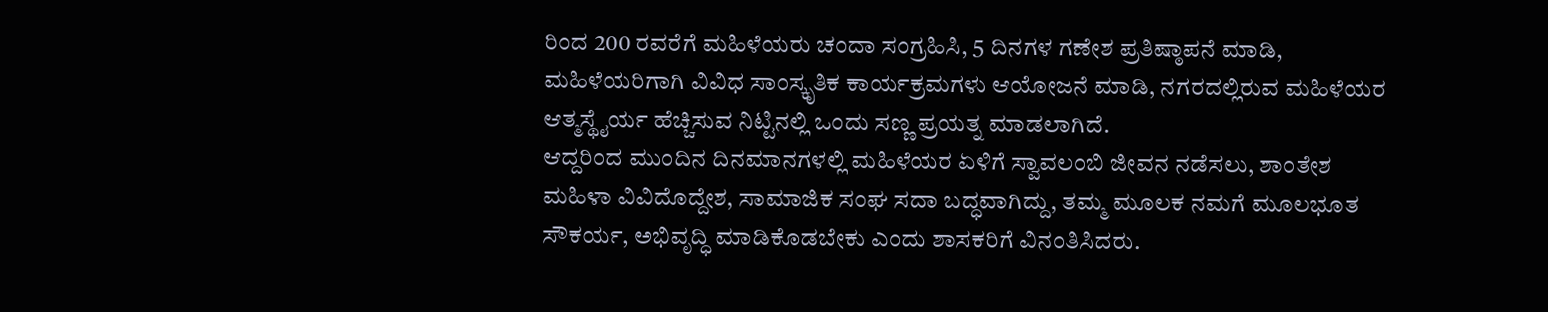ರಿಂದ 200 ರವರೆಗೆ ಮಹಿಳೆಯರು ಚಂದಾ ಸಂಗ್ರಹಿಸಿ, 5 ದಿನಗಳ ಗಣೇಶ ಪ್ರತಿಷ್ಠಾಪನೆ ಮಾಡಿ, ಮಹಿಳೆಯರಿಗಾಗಿ ವಿವಿಧ ಸಾಂಸ್ಕೃತಿಕ ಕಾರ್ಯಕ್ರಮಗಳು ಆಯೋಜನೆ ಮಾಡಿ, ನಗರದಲ್ಲಿರುವ ಮಹಿಳೆಯರ ಆತ್ಮಸ್ಥೈರ್ಯ ಹೆಚ್ಚಿಸುವ ನಿಟ್ಟಿನಲ್ಲಿ ಒಂದು ಸಣ್ಣ ಪ್ರಯತ್ನ ಮಾಡಲಾಗಿದೆ.
ಆದ್ದರಿಂದ ಮುಂದಿನ ದಿನಮಾನಗಳಲ್ಲಿ ಮಹಿಳೆಯರ ಏಳಿಗೆ ಸ್ವಾವಲಂಬಿ ಜೀವನ ನಡೆಸಲು, ಶಾಂತೇಶ ಮಹಿಳಾ ವಿವಿದೊದ್ದೇಶ, ಸಾಮಾಜಿಕ ಸಂಘ ಸದಾ ಬದ್ಧವಾಗಿದ್ದು, ತಮ್ಮ ಮೂಲಕ ನಮಗೆ ಮೂಲಭೂತ ಸೌಕರ್ಯ, ಅಭಿವೃದ್ಧಿ ಮಾಡಿಕೊಡಬೇಕು ಎಂದು ಶಾಸಕರಿಗೆ ವಿನಂತಿಸಿದರು.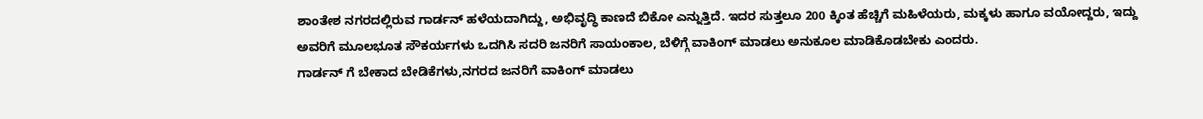ಶಾಂತೇಶ ನಗರದಲ್ಲಿರುವ ಗಾರ್ಡನ್ ಹಳೆಯದಾಗಿದ್ದು, ಅಭಿವೃದ್ಧಿ ಕಾಣದೆ ಬಿಕೋ ಎನ್ನುತ್ತಿದೆ. ಇದರ ಸುತ್ತಲೂ 200 ಕ್ಕಿಂತ ಹೆಚ್ಚಿಗೆ ಮಹಿಳೆಯರು, ಮಕ್ಕಳು ಹಾಗೂ ವಯೋದ್ದರು, ಇದ್ದು ಅವರಿಗೆ ಮೂಲಭೂತ ಸೌಕರ್ಯಗಳು ಒದಗಿಸಿ ಸದರಿ ಜನರಿಗೆ ಸಾಯಂಕಾಲ, ಬೆಳಿಗ್ಗೆ ವಾಕಿಂಗ್ ಮಾಡಲು ಅನುಕೂಲ ಮಾಡಿಕೊಡಬೇಕು ಎಂದರು.
ಗಾರ್ಡನ್ ಗೆ ಬೇಕಾದ ಬೇಡಿಕೆಗಳು,ನಗರದ ಜನರಿಗೆ ವಾಕಿಂಗ್ ಮಾಡಲು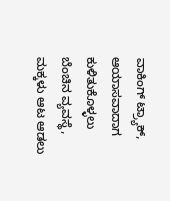ವಾಕಿಂಗ್ ಟ್ರ್ಯಾಕ್, ಆಯಾಸವಾದಾಗ ಕುಳಿತುಕೊಳ್ಳಲು ಬೆಂಚಿನ ವ್ಯವಸ್ಥೆ, ಮಕ್ಕಳು ಆಟ ಆಡಲು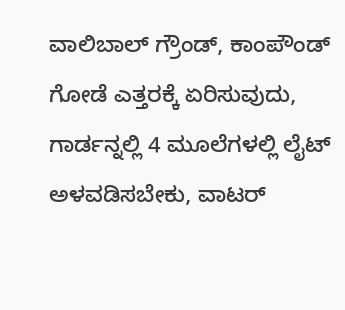ವಾಲಿಬಾಲ್ ಗ್ರೌಂಡ್, ಕಾಂಪೌಂಡ್ ಗೋಡೆ ಎತ್ತರಕ್ಕೆ ಏರಿಸುವುದು, ಗಾರ್ಡನ್ನಲ್ಲಿ 4 ಮೂಲೆಗಳಲ್ಲಿ ಲೈಟ್ ಅಳವಡಿಸಬೇಕು, ವಾಟರ್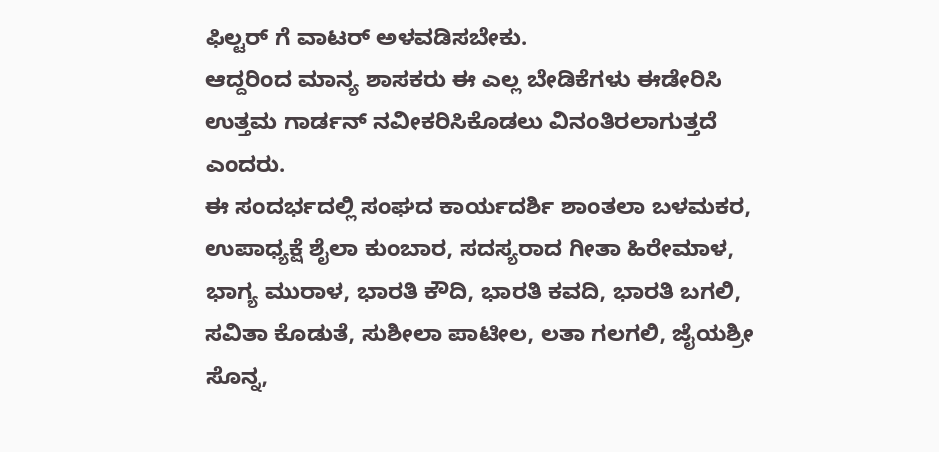ಫಿಲ್ಟರ್ ಗೆ ವಾಟರ್ ಅಳವಡಿಸಬೇಕು.
ಆದ್ದರಿಂದ ಮಾನ್ಯ ಶಾಸಕರು ಈ ಎಲ್ಲ ಬೇಡಿಕೆಗಳು ಈಡೇರಿಸಿ ಉತ್ತಮ ಗಾರ್ಡನ್ ನವೀಕರಿಸಿಕೊಡಲು ವಿನಂತಿರಲಾಗುತ್ತದೆ ಎಂದರು.
ಈ ಸಂದರ್ಭದಲ್ಲಿ ಸಂಘದ ಕಾರ್ಯದರ್ಶಿ ಶಾಂತಲಾ ಬಳಮಕರ, ಉಪಾಧ್ಯಕ್ಷೆ ಶೈಲಾ ಕುಂಬಾರ, ಸದಸ್ಯರಾದ ಗೀತಾ ಹಿರೇಮಾಳ, ಭಾಗ್ಯ ಮುರಾಳ, ಭಾರತಿ ಕೌದಿ, ಭಾರತಿ ಕವದಿ, ಭಾರತಿ ಬಗಲಿ, ಸವಿತಾ ಕೊಡುತೆ, ಸುಶೀಲಾ ಪಾಟೀಲ, ಲತಾ ಗಲಗಲಿ, ಜೈಯಶ್ರೀ ಸೊನ್ನ,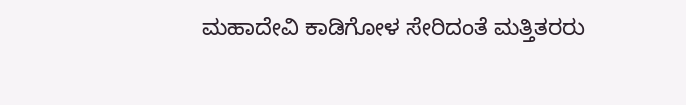ಮಹಾದೇವಿ ಕಾಡಿಗೋಳ ಸೇರಿದಂತೆ ಮತ್ತಿತರರು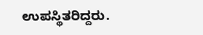ಉಪಸ್ಥಿತರಿದ್ದರು.